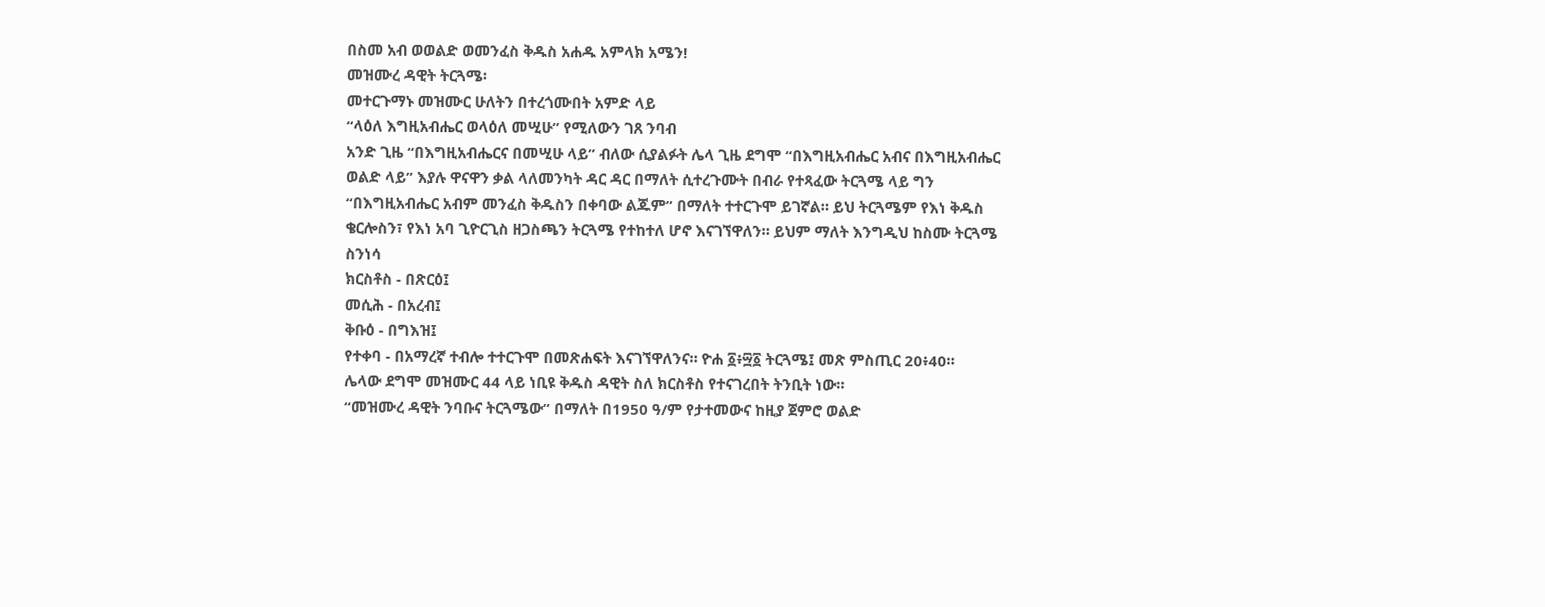በስመ አብ ወወልድ ወመንፈስ ቅዱስ አሐዱ አምላክ አሜን!
መዝሙረ ዳዊት ትርጓሜ፡
መተርጉማኑ መዝሙር ሁለትን በተረጎሙበት አምድ ላይ
“ላዕለ እግዚአብሔር ወላዕለ መሢሁ” የሚለውን ገጸ ንባብ
አንድ ጊዜ “በእግዚአብሔርና በመሢሁ ላይ” ብለው ሲያልፉት ሌላ ጊዜ ደግሞ “በእግዚአብሔር አብና በእግዚአብሔር ወልድ ላይ” እያሉ ዋናዋን ቃል ላለመንካት ዳር ዳር በማለት ሲተረጉሙት በብራ የተጻፈው ትርጓሜ ላይ ግን “በእግዚአብሔር አብም መንፈስ ቅዱስን በቀባው ልጁም” በማለት ተተርጉሞ ይገኛል። ይህ ትርጓሜም የእነ ቅዱስ ቄርሎስን፣ የእነ አባ ጊዮርጊስ ዘጋስጫን ትርጓሜ የተከተለ ሆኖ እናገኘዋለን። ይህም ማለት እንግዲህ ከስሙ ትርጓሜ ስንነሳ
ክርስቶስ - በጽርዕ፤
መሲሕ - በአረብ፤
ቅቡዕ - በግእዝ፤
የተቀባ - በአማረኛ ተብሎ ተተርጉሞ በመጽሐፍት እናገኘዋለንና። ዮሐ ፩፥፵፩ ትርጓሜ፤ መጽ ምስጢር 20፥40።
ሌላው ደግሞ መዝሙር 44 ላይ ነቢዩ ቅዱስ ዳዊት ስለ ክርስቶስ የተናገረበት ትንቢት ነው።
“መዝሙረ ዳዊት ንባቡና ትርጓሜው” በማለት በ1950 ዓ/ም የታተመውና ከዚያ ጀምሮ ወልድ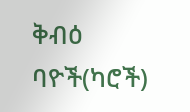ቅብዕ ባዮች(ካሮች)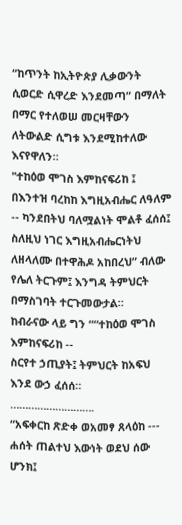“ከጥንት ከኢትዮጵያ ሊቃውንት ሲወርድ ሲዋረድ እንደመጣ” በማለት በማር የተለወሠ መርዛቸውን ለትውልድ ሲግቱ እንደሚከተለው እናየዋለን።
"ተከዕወ ሞገስ እምከናፍሪከ ፤ በእንተዝ ባረከከ እግዚአብሔር ለዓለም -- ካንደበትህ ባለሟልነት ሞልቶ ፈሰሰ፤ ስለዚህ ነገር እግዚአብሔርነትህ ለዘላለሙ በተዋሕዶ አከበረህ” ብለው የሌለ ትርጉም፤ እንግዳ ትምህርት በማስገባት ተርጉመውታል።
ከብራናው ላይ ግን ““ተከዕወ ሞገስ እምከናፍሪከ --
ስርየተ ኃጢያት፤ ትምህርት ከአፍህ እንደ ውኃ ፈሰሰ።
……………………….
“አፍቀርከ ጽድቀ ወአመፃ ጸላዕከ --- ሐሰት ጠልተህ እውነት ወደህ ሰው ሆንክ፤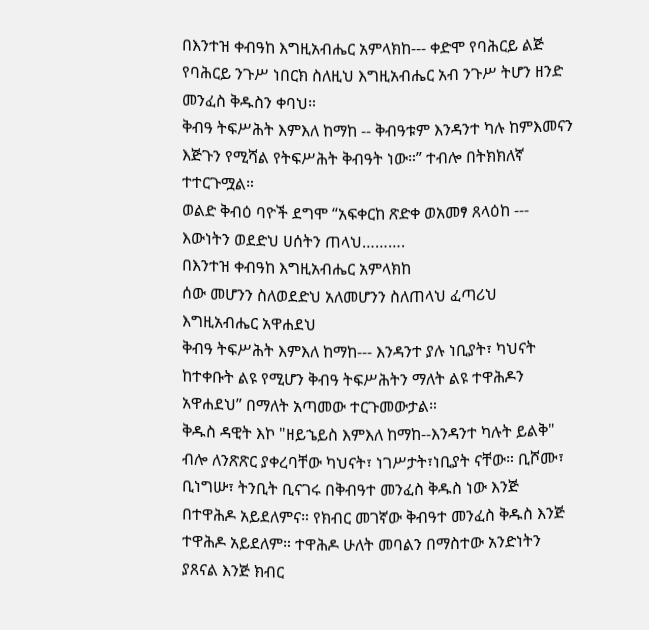በእንተዝ ቀብዓከ እግዚአብሔር አምላክከ--- ቀድሞ የባሕርይ ልጅ የባሕርይ ንጉሥ ነበርክ ስለዚህ እግዚአብሔር አብ ንጉሥ ትሆን ዘንድ መንፈስ ቅዱስን ቀባህ።
ቅብዓ ትፍሥሕት እምእለ ከማከ -- ቅብዓቱም እንዳንተ ካሉ ከምእመናን እጅጉን የሚሻል የትፍሥሕት ቅብዓት ነው።” ተብሎ በትክክለኛ ተተርጉሟል።
ወልድ ቅብዕ ባዮች ደግሞ “አፍቀርከ ጽድቀ ወአመፃ ጸላዕከ ---
እውነትን ወደድህ ሀሰትን ጠላህ……….
በእንተዝ ቀብዓከ እግዚአብሔር አምላክከ
ሰው መሆንን ስለወደድህ አለመሆንን ስለጠላህ ፈጣሪህ እግዚአብሔር አዋሐደህ
ቅብዓ ትፍሥሕት እምእለ ከማከ--- እንዳንተ ያሉ ነቢያት፣ ካህናት ከተቀቡት ልዩ የሚሆን ቅብዓ ትፍሥሕትን ማለት ልዩ ተዋሕዶን አዋሐደህ” በማለት አጣመው ተርጉመውታል።
ቅዱስ ዳዊት እኮ "ዘይኄይስ እምእለ ከማከ--እንዳንተ ካሉት ይልቅ" ብሎ ለንጽጽር ያቀረባቸው ካህናት፣ ነገሥታት፣ነቢያት ናቸው። ቢሾሙ፣ ቢነግሡ፣ ትንቢት ቢናገሩ በቅብዓተ መንፈስ ቅዱስ ነው እንጅ በተዋሕዶ አይደለምና። የክብር መገኛው ቅብዓተ መንፈስ ቅዱስ እንጅ ተዋሕዶ አይደለም። ተዋሕዶ ሁለት መባልን በማስተው አንድነትን ያጸናል እንጅ ክብር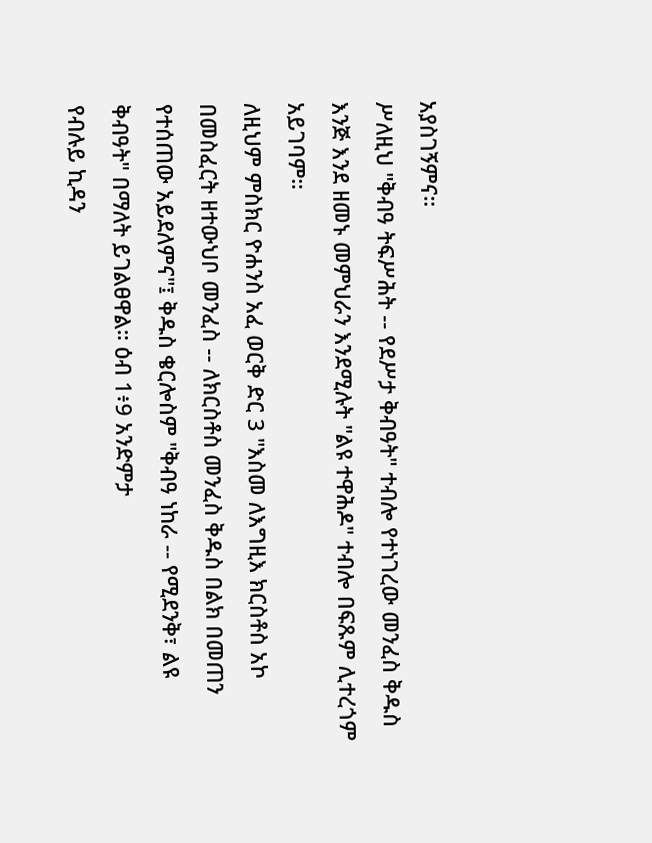አያስገኝምና።
ሥለዚህ "ቅብዓ ትፍሥሕት -- የደሥታ ቅብዓት" ተብሎ የተነገረው መንፈስ ቅዱስ እንጅ እንደ ዘመኑ መምህራን እንደሚሉት "ልዩ ተዋሕዶ" ተብሎ በፍጹም ሊተረጎም አይገባም።
ለዚህም ምስክር ዮሐንስ አፈ ወርቅ ድር 3 "እስመ ለእግዚእ ክርስቶስ አኮ በመስፈርት ዘተውህቦ መንፈስ -- ለክርስቶስ መንፈስ ቅዱስ በልክ በመጠን የተሰጠው አይደለምና"፤ ቅዱስ ቄርሎስም "ቅብዓ ነከራ -- የሚደንቅ፣ ልዩ ቅብዓት" በማለት ይገልፀዋል። ዕብ 1፥9 አንድምታ
የብሉይ ኪዳን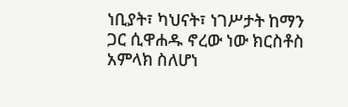ነቢያት፣ ካህናት፣ ነገሥታት ከማን ጋር ሲዋሐዱ ኖረው ነው ክርስቶስ አምላክ ስለሆነ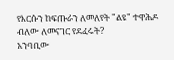የእርሱን ከፍጡራን ለመለየት "ልዩ" ተዋሕዶ ብለው ለመናገር የደፈሩት?
አንባቢው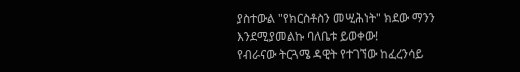ያስተውል "የክርስቶስን መሢሕነት" ክደው ማንን እንደሚያመልኩ ባለቤቱ ይወቀው!
የብራናው ትርጓሜ ዳዊት የተገኘው ከፈረንሳይ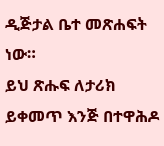ዲጅታል ቤተ መጽሐፍት ነው።
ይህ ጽሑፍ ለታሪክ ይቀመጥ እንጅ በተዋሕዶ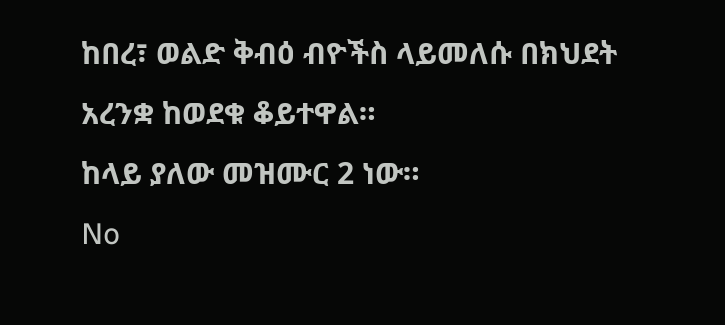ከበረ፣ ወልድ ቅብዕ ብዮችስ ላይመለሱ በክህደት አረንቋ ከወደቁ ቆይተዋል።
ከላይ ያለው መዝሙር 2 ነው።
No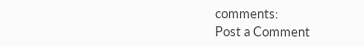comments:
Post a Comment